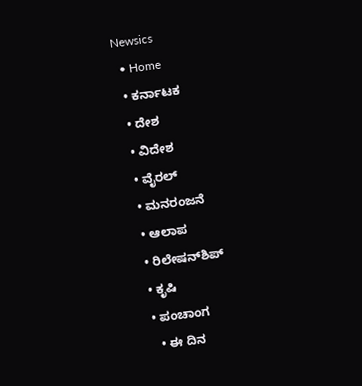Newsics
  • Home
  • ಕರ್ನಾಟಕ
  • ದೇಶ
  • ವಿದೇಶ
  • ವೈರಲ್
  • ಮನರಂಜನೆ
  • ಆಲಾಪ
  • ರಿಲೇಷನ್‌ಶಿಪ್
  • ಕೃಷಿ
  • ಪಂಚಾಂಗ
    • ಈ ದಿನ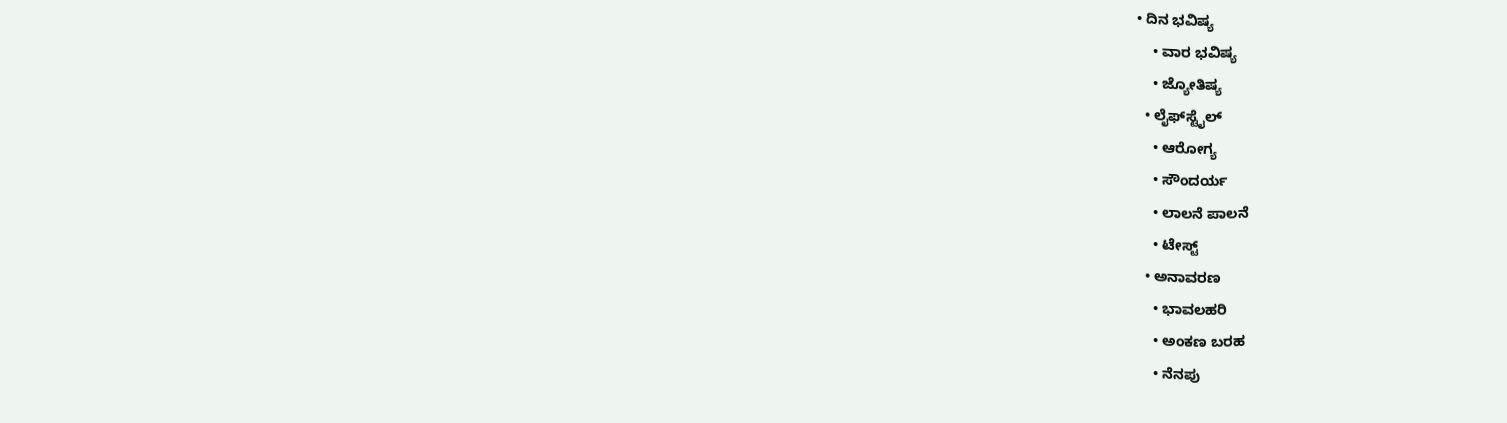• ದಿನ ಭವಿಷ್ಯ
    • ವಾರ ಭವಿಷ್ಯ
    • ಜ್ಯೋತಿಷ್ಯ
  • ಲೈಫ್‌ಸ್ಟೈಲ್
    • ಆರೋಗ್ಯ
    • ಸೌಂದರ್ಯ
    • ಲಾಲನೆ ಪಾಲನೆ
    • ಟೇಸ್ಟ್
  • ಅನಾವರಣ
    • ಭಾವಲಹರಿ
    • ಅಂಕಣ ಬರಹ
    • ನೆನಪು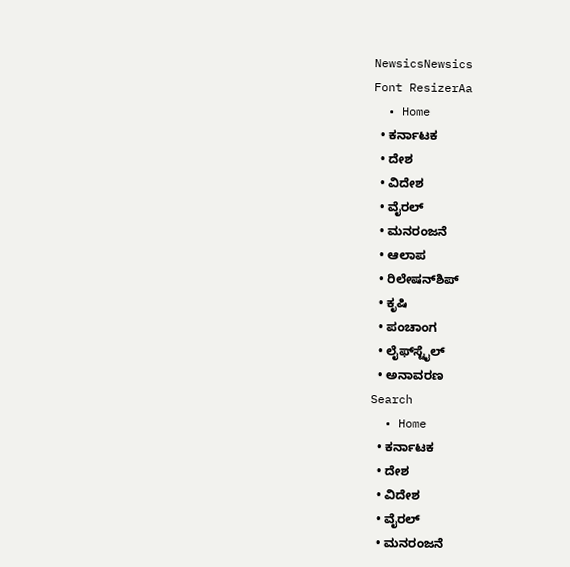NewsicsNewsics
Font ResizerAa
  • Home
  • ಕರ್ನಾಟಕ
  • ದೇಶ
  • ವಿದೇಶ
  • ವೈರಲ್
  • ಮನರಂಜನೆ
  • ಆಲಾಪ
  • ರಿಲೇಷನ್‌ಶಿಪ್
  • ಕೃಷಿ
  • ಪಂಚಾಂಗ
  • ಲೈಫ್‌ಸ್ಟೈಲ್
  • ಅನಾವರಣ
Search
  • Home
  • ಕರ್ನಾಟಕ
  • ದೇಶ
  • ವಿದೇಶ
  • ವೈರಲ್
  • ಮನರಂಜನೆ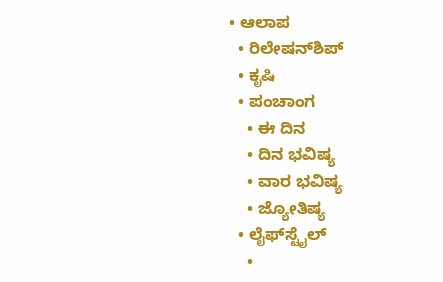• ಆಲಾಪ
  • ರಿಲೇಷನ್‌ಶಿಪ್
  • ಕೃಷಿ
  • ಪಂಚಾಂಗ
    • ಈ ದಿನ
    • ದಿನ ಭವಿಷ್ಯ
    • ವಾರ ಭವಿಷ್ಯ
    • ಜ್ಯೋತಿಷ್ಯ
  • ಲೈಫ್‌ಸ್ಟೈಲ್
    •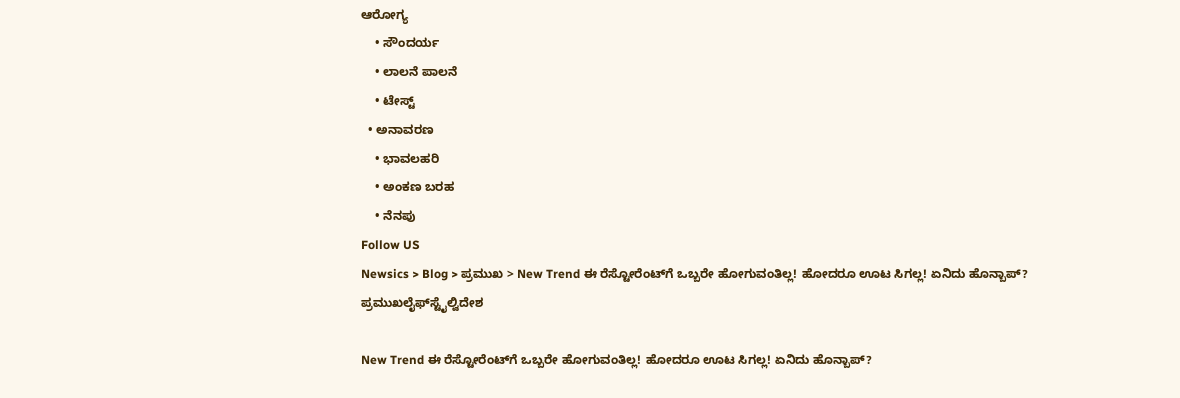ಆರೋಗ್ಯ
    • ಸೌಂದರ್ಯ
    • ಲಾಲನೆ ಪಾಲನೆ
    • ಟೇಸ್ಟ್
  • ಅನಾವರಣ
    • ಭಾವಲಹರಿ
    • ಅಂಕಣ ಬರಹ
    • ನೆನಪು
Follow US
Newsics > Blog > ಪ್ರಮುಖ > New Trend ಈ ರೆಸ್ಟೋರೆಂಟ್‌ಗೆ ಒಬ್ಬರೇ ಹೋಗುವಂತಿಲ್ಲ! ಹೋದರೂ ಊಟ ಸಿಗಲ್ಲ! ಏನಿದು ಹೊನ್ಬಾಪ್?
ಪ್ರಮುಖಲೈಫ್‌ಸ್ಟೈಲ್ವಿದೇಶ

New Trend ಈ ರೆಸ್ಟೋರೆಂಟ್‌ಗೆ ಒಬ್ಬರೇ ಹೋಗುವಂತಿಲ್ಲ! ಹೋದರೂ ಊಟ ಸಿಗಲ್ಲ! ಏನಿದು ಹೊನ್ಬಾಪ್?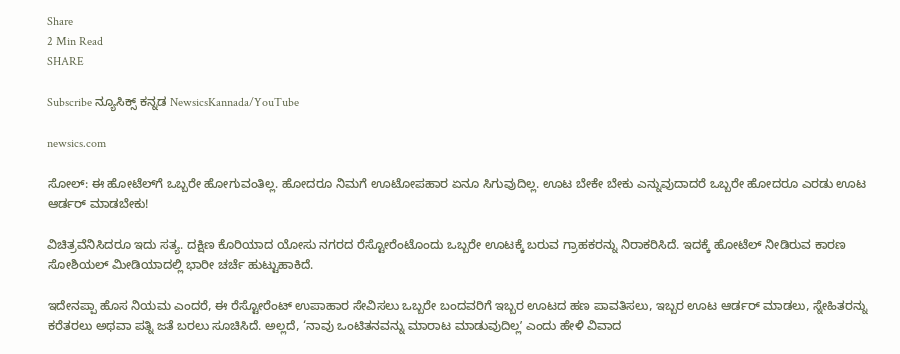Share
2 Min Read
SHARE

Subscribe ನ್ಯೂಸಿಕ್ಸ್ ಕನ್ನಡ NewsicsKannada/YouTube

newsics.com

ಸೋಲ್: ಈ ಹೋಟೆಲ್‌ಗೆ ಒಬ್ಬರೇ ಹೋಗುವಂತಿಲ್ಲ. ಹೋದರೂ ನಿಮಗೆ ಊಟೋಪಹಾರ ಏನೂ ಸಿಗುವುದಿಲ್ಲ. ಊಟ ಬೇಕೇ ಬೇಕು ಎನ್ನುವುದಾದರೆ ಒಬ್ಬರೇ ಹೋದರೂ ಎರಡು ಊಟ ಆರ್ಡರ್ ಮಾಡಬೇಕು!

ವಿಚಿತ್ರವೆನಿಸಿದರೂ ಇದು ಸತ್ಯ. ದಕ್ಷಿಣ ಕೊರಿಯಾದ ಯೋಸು ನಗರದ ರೆಸ್ಟೋರೆಂಟೊಂದು ಒಬ್ಬರೇ ಊಟಕ್ಕೆ ಬರುವ ಗ್ರಾಹಕರನ್ನು ನಿರಾಕರಿಸಿದೆ. ಇದಕ್ಕೆ ಹೋಟೆಲ್ ನೀಡಿರುವ ಕಾರಣ ಸೋಶಿಯಲ್‌ ಮೀಡಿಯಾದಲ್ಲಿ ಭಾರೀ ಚರ್ಚೆ ಹುಟ್ಟುಹಾಕಿದೆ.

ಇದೇನಪ್ಪಾ ಹೊಸ ನಿಯಮ ಎಂದರೆ, ಈ ರೆಸ್ಟೋರೆಂಟ್‌ ಉಪಾಹಾರ ಸೇವಿಸಲು ಒಬ್ಬರೇ ಬಂದವರಿಗೆ ಇಬ್ಬರ ಊಟದ ಹಣ ಪಾವತಿಸಲು, ಇಬ್ಬರ ಊಟ ಆರ್ಡರ್ ಮಾಡಲು, ಸ್ನೇಹಿತರನ್ನು ಕರೆತರಲು ಅಥವಾ ಪತ್ನಿ ಜತೆ ಬರಲು ಸೂಚಿಸಿದೆ. ಅಲ್ಲದೆ, ‘ನಾವು ಒಂಟಿತನವನ್ನು ಮಾರಾಟ ಮಾಡುವುದಿಲ್ಲʼ ಎಂದು ಹೇಳಿ ವಿವಾದ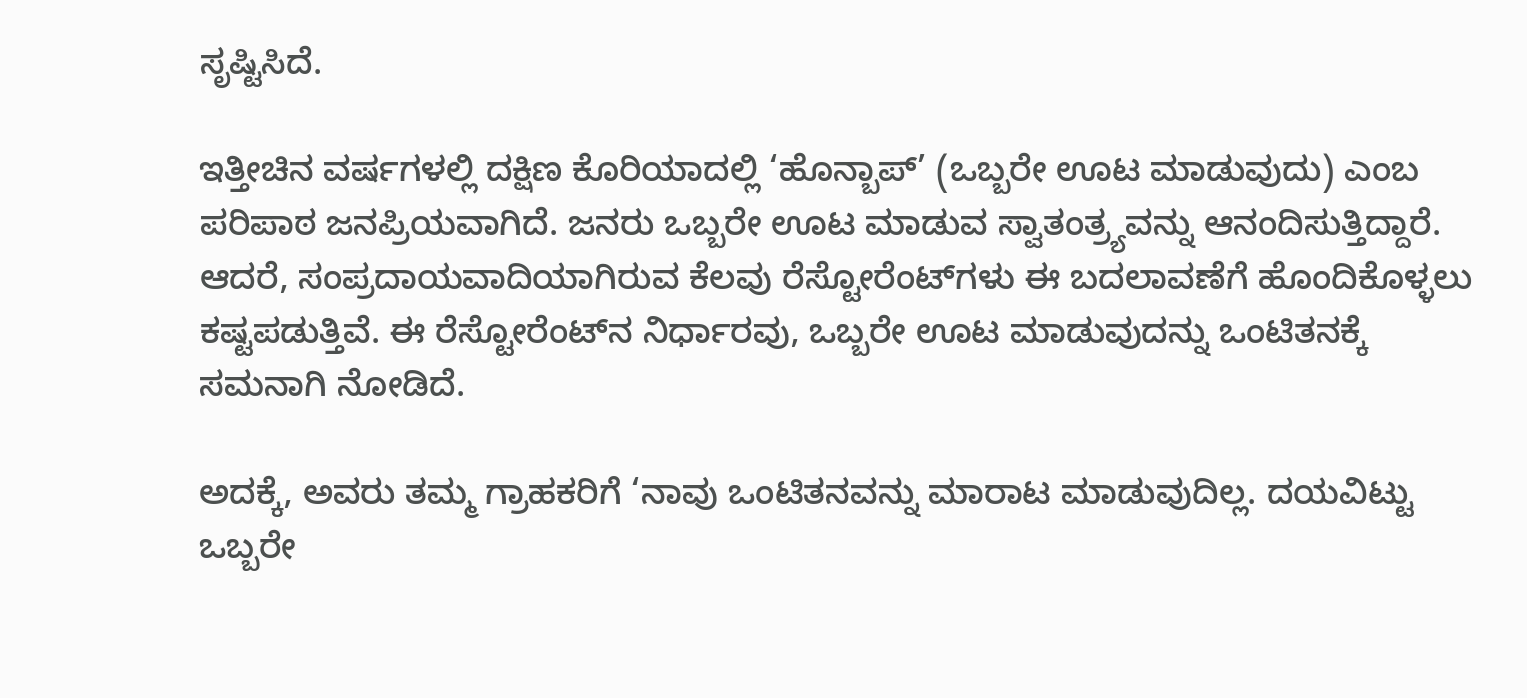ಸೃಷ್ಟಿಸಿದೆ.

ಇತ್ತೀಚಿನ ವರ್ಷಗಳಲ್ಲಿ ದಕ್ಷಿಣ ಕೊರಿಯಾದಲ್ಲಿ ‘ಹೊನ್ಬಾಪ್’ (ಒಬ್ಬರೇ ಊಟ ಮಾಡುವುದು) ಎಂಬ ಪರಿಪಾಠ ಜನಪ್ರಿಯವಾಗಿದೆ. ಜನರು ಒಬ್ಬರೇ ಊಟ ಮಾಡುವ ಸ್ವಾತಂತ್ರ್ಯವನ್ನು ಆನಂದಿಸುತ್ತಿದ್ದಾರೆ. ಆದರೆ, ಸಂಪ್ರದಾಯವಾದಿಯಾಗಿರುವ ಕೆಲವು ರೆಸ್ಟೋರೆಂಟ್‌ಗಳು ಈ ಬದಲಾವಣೆಗೆ ಹೊಂದಿಕೊಳ್ಳಲು ಕಷ್ಟಪಡುತ್ತಿವೆ. ಈ ರೆಸ್ಟೋರೆಂಟ್‌ನ ನಿರ್ಧಾರವು, ಒಬ್ಬರೇ ಊಟ ಮಾಡುವುದನ್ನು ಒಂಟಿತನಕ್ಕೆ ಸಮನಾಗಿ ನೋಡಿದೆ.

ಅದಕ್ಕೆ, ಅವರು ತಮ್ಮ ಗ್ರಾಹಕರಿಗೆ ‘ನಾವು ಒಂಟಿತನವನ್ನು ಮಾರಾಟ ಮಾಡುವುದಿಲ್ಲ. ದಯವಿಟ್ಟು ಒಬ್ಬರೇ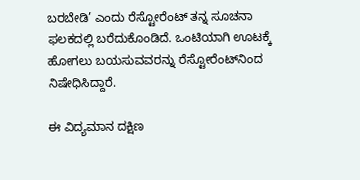ಬರಬೇಡಿ’ ಎಂದು ರೆಸ್ಟೋರೆಂಟ್ ತನ್ನ ಸೂಚನಾ ಫಲಕದಲ್ಲಿ ಬರೆದುಕೊಂಡಿದೆ. ಒಂಟಿಯಾಗಿ ಊಟಕ್ಕೆ ಹೋಗಲು ಬಯಸುವವರನ್ನು ರೆಸ್ಟೋರೆಂಟ್‌ನಿಂದ ನಿಷೇಧಿಸಿದ್ದಾರೆ.

ಈ ವಿದ್ಯಮಾನ ದಕ್ಷಿಣ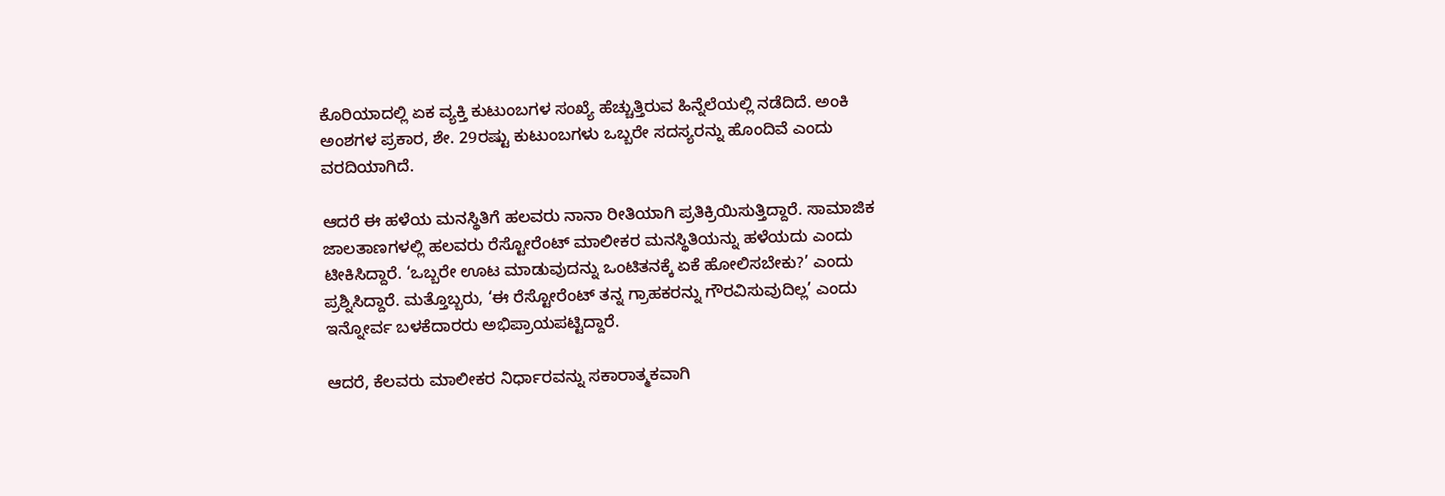ಕೊರಿಯಾದಲ್ಲಿ ಏಕ ವ್ಯಕ್ತಿ ಕುಟುಂಬಗಳ ಸಂಖ್ಯೆ ಹೆಚ್ಚುತ್ತಿರುವ ಹಿನ್ನೆಲೆಯಲ್ಲಿ ನಡೆದಿದೆ. ಅಂಕಿ ಅಂಶಗಳ ಪ್ರಕಾರ, ಶೇ. 29ರಷ್ಟು ಕುಟುಂಬಗಳು ಒಬ್ಬರೇ ಸದಸ್ಯರನ್ನು ಹೊಂದಿವೆ ಎಂದು ವರದಿಯಾಗಿದೆ.

ಆದರೆ ಈ ಹಳೆಯ ಮನಸ್ಥಿತಿಗೆ ಹಲವರು ನಾನಾ ರೀತಿಯಾಗಿ ಪ್ರತಿಕ್ರಿಯಿಸುತ್ತಿದ್ದಾರೆ. ಸಾಮಾಜಿಕ ಜಾಲತಾಣಗಳಲ್ಲಿ ಹಲವರು ರೆಸ್ಟೋರೆಂಟ್ ಮಾಲೀಕರ ಮನಸ್ಥಿತಿಯನ್ನು ಹಳೆಯದು ಎಂದು ಟೀಕಿಸಿದ್ದಾರೆ. ‘ಒಬ್ಬರೇ ಊಟ ಮಾಡುವುದನ್ನು ಒಂಟಿತನಕ್ಕೆ ಏಕೆ ಹೋಲಿಸಬೇಕು?’ ಎಂದು ಪ್ರಶ್ನಿಸಿದ್ದಾರೆ. ಮತ್ತೊಬ್ಬರು, ‘ಈ ರೆಸ್ಟೋರೆಂಟ್ ತನ್ನ ಗ್ರಾಹಕರನ್ನು ಗೌರವಿಸುವುದಿಲ್ಲ’ ಎಂದು ಇನ್ನೋರ್ವ ಬಳಕೆದಾರರು ಅಭಿಪ್ರಾಯಪಟ್ಟಿದ್ದಾರೆ.

ಆದರೆ, ಕೆಲವರು ಮಾಲೀಕರ ನಿರ್ಧಾರವನ್ನು ಸಕಾರಾತ್ಮಕವಾಗಿ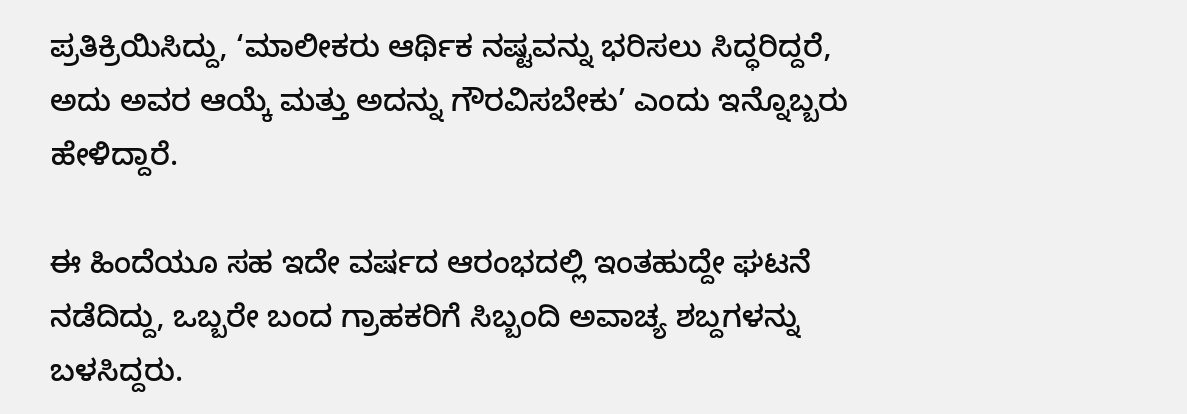ಪ್ರತಿಕ್ರಿಯಿಸಿದ್ದು, ‘ಮಾಲೀಕರು ಆರ್ಥಿಕ ನಷ್ಟವನ್ನು ಭರಿಸಲು ಸಿದ್ಧರಿದ್ದರೆ, ಅದು ಅವರ ಆಯ್ಕೆ ಮತ್ತು ಅದನ್ನು ಗೌರವಿಸಬೇಕು’ ಎಂದು ಇನ್ನೊಬ್ಬರು ಹೇಳಿದ್ದಾರೆ.

ಈ ಹಿಂದೆಯೂ ಸಹ ಇದೇ ವರ್ಷದ ಆರಂಭದಲ್ಲಿ ಇಂತಹುದ್ದೇ ಘಟನೆ ನಡೆದಿದ್ದು, ಒಬ್ಬರೇ ಬಂದ ಗ್ರಾಹಕರಿಗೆ ಸಿಬ್ಬಂದಿ ಅವಾಚ್ಯ ಶಬ್ದಗಳನ್ನು ಬಳಸಿದ್ದರು.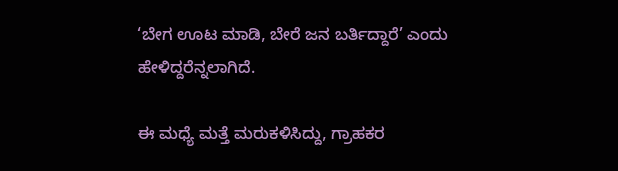‘ಬೇಗ ಊಟ ಮಾಡಿ, ಬೇರೆ ಜನ ಬರ್ತಿದ್ದಾರೆ’ ಎಂದು ಹೇಳಿದ್ದರೆನ್ನಲಾಗಿದೆ.

ಈ ಮಧ್ಯೆ ಮತ್ತೆ ಮರುಕಳಿಸಿದ್ದು, ಗ್ರಾಹಕರ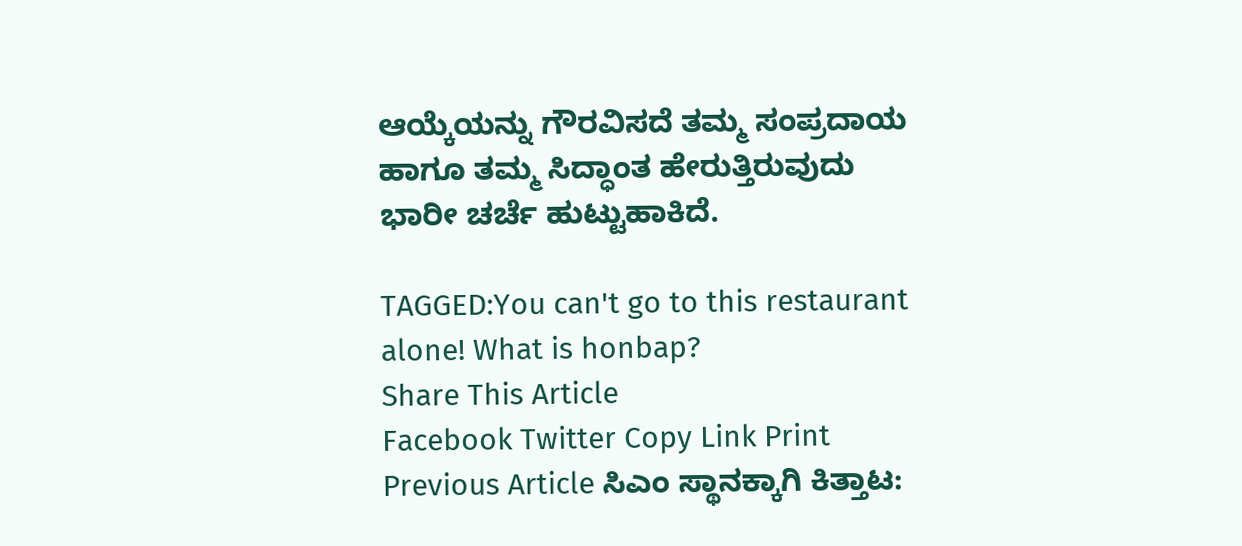ಆಯ್ಕೆಯನ್ನು ಗೌರವಿಸದೆ ತಮ್ಮ ಸಂಪ್ರದಾಯ ಹಾಗೂ ತಮ್ಮ ಸಿದ್ಧಾಂತ ಹೇರುತ್ತಿರುವುದು ಭಾರೀ ಚರ್ಚೆ ಹುಟ್ಟುಹಾಕಿದೆ.

TAGGED:You can't go to this restaurant alone! What is honbap?
Share This Article
Facebook Twitter Copy Link Print
Previous Article ಸಿಎಂ ಸ್ಥಾನಕ್ಕಾಗಿ ಕಿತ್ತಾಟ: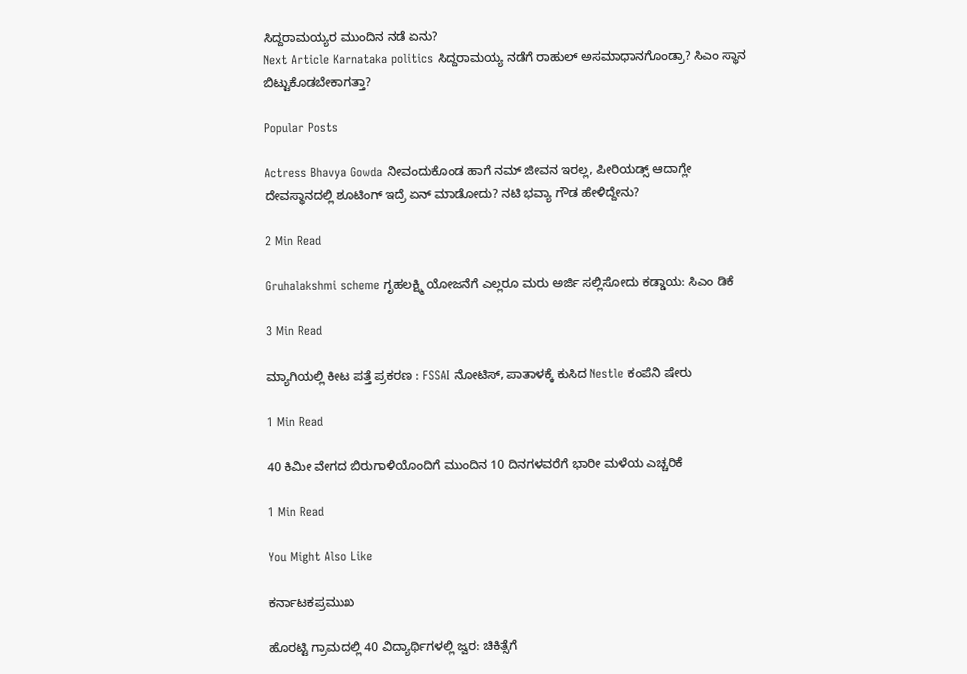ಸಿದ್ದರಾಮಯ್ಯರ ಮುಂದಿನ ನಡೆ ಏನು?
Next Article Karnataka politics ಸಿದ್ದರಾಮಯ್ಯ ನಡೆಗೆ ರಾಹುಲ್ ಅಸಮಾಧಾನಗೊಂಡ್ರಾ? ಸಿಎಂ ಸ್ಥಾನ ಬಿಟ್ಟುಕೊಡಬೇಕಾಗತ್ತಾ?

Popular Posts

Actress Bhavya Gowda ನೀವಂದುಕೊಂಡ ಹಾಗೆ ನಮ್ ಜೀವನ ಇರಲ್ಲ, ಪೀರಿಯಡ್ಸ್‌ ಆದಾಗ್ಲೇ ದೇವಸ್ಥಾನದಲ್ಲಿ ಶೂಟಿಂಗ್‌ ಇದ್ರೆ ಏನ್‌ ಮಾಡೋದು? ನಟಿ‌ ಭವ್ಯಾ ಗೌಡ ಹೇಳಿದ್ದೇನು?

2 Min Read

Gruhalakshmi scheme ಗೃಹಲಕ್ಷ್ಮಿ ಯೋಜನೆಗೆ ಎಲ್ಲರೂ ಮರು ಅರ್ಜಿ ಸಲ್ಲಿಸೋದು ಕಡ್ಡಾಯ: ಸಿಎಂ ಡಿಕೆ

3 Min Read

ಮ್ಯಾಗಿಯಲ್ಲಿ ಕೀಟ ಪತ್ತೆ ಪ್ರಕರಣ : FSSAI ನೋಟಿಸ್, ಪಾತಾಳಕ್ಕೆ ಕುಸಿದ Nestle ಕಂಪೆನಿ ಷೇರು

1 Min Read

40 ಕಿಮೀ ವೇಗದ ಬಿರುಗಾಳಿಯೊಂದಿಗೆ ಮುಂದಿನ 10 ದಿನಗಳವರೆಗೆ ಭಾರೀ ಮಳೆಯ ಎಚ್ಚರಿಕೆ

1 Min Read

You Might Also Like

ಕರ್ನಾಟಕಪ್ರಮುಖ

ಹೊರಟ್ಟಿ ಗ್ರಾಮದಲ್ಲಿ 40 ವಿದ್ಯಾರ್ಥಿಗಳಲ್ಲಿ ಜ್ವರ: ಚಿಕಿತ್ಸೆಗೆ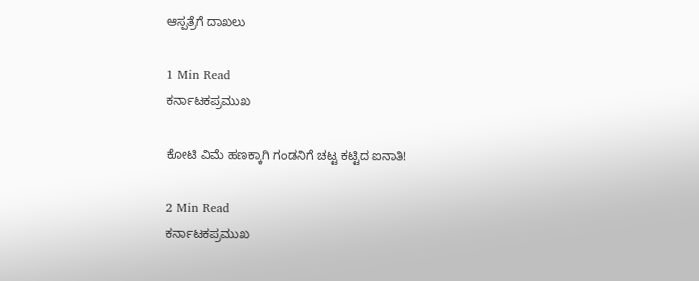ಆಸ್ಪತ್ರೆಗೆ ದಾಖಲು

1 Min Read
ಕರ್ನಾಟಕಪ್ರಮುಖ

ಕೋಟಿ ವಿಮೆ ಹಣಕ್ಕಾಗಿ ಗಂಡನಿಗೆ ಚಟ್ಟ ಕಟ್ಟಿದ ಐನಾತಿ!

2 Min Read
ಕರ್ನಾಟಕಪ್ರಮುಖ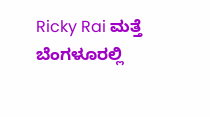Ricky Rai ಮತ್ತೆ ಬೆಂಗಳೂರಲ್ಲಿ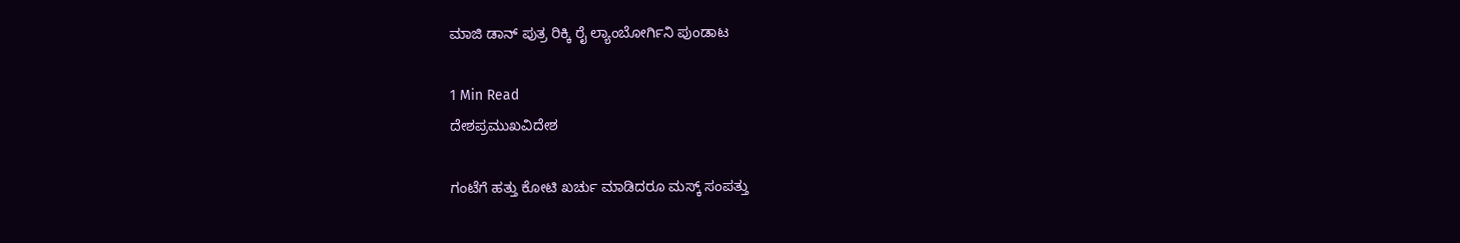ಮಾಜಿ ಡಾನ್ ಪುತ್ರ ರಿಕ್ಕಿ ರೈ ಲ್ಯಾಂಬೋರ್ಗಿನಿ ಪುಂಡಾಟ

1 Min Read
ದೇಶಪ್ರಮುಖವಿದೇಶ

ಗಂಟೆಗೆ ಹತ್ತು‌ ಕೋಟಿ‌ ಖರ್ಚು‌ ಮಾಡಿದರೂ ಮಸ್ಕ್ ಸಂಪತ್ತು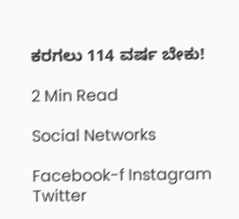ಕರಗಲು 114 ವರ್ಷ ಬೇಕು!

2 Min Read

Social Networks

Facebook-f Instagram Twitter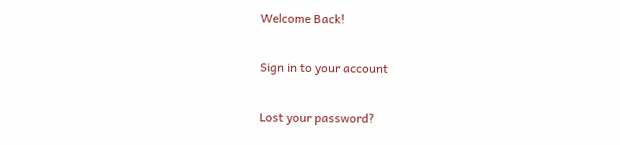Welcome Back!

Sign in to your account

Lost your password?